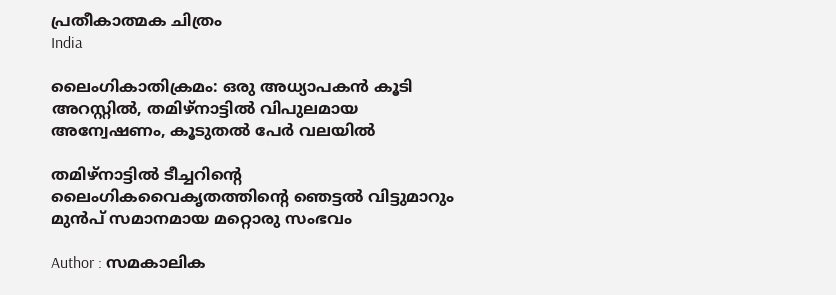പ്രതീകാത്മക ചിത്രം
India

ലൈംഗികാതിക്രമം: ഒരു അധ്യാപകന്‍ കൂടി അറസ്റ്റില്‍, തമിഴ്‌നാട്ടില്‍ വിപുലമായ അന്വേഷണം, കൂടുതല്‍ പേര്‍ വലയില്‍

തമിഴ്‌നാട്ടില്‍ ടീച്ചറിന്റെ ലൈംഗികവൈകൃതത്തിന്റെ ഞെട്ടല്‍ വിട്ടുമാറും മുന്‍പ് സമാനമായ മറ്റൊരു സംഭവം

Author : സമകാലിക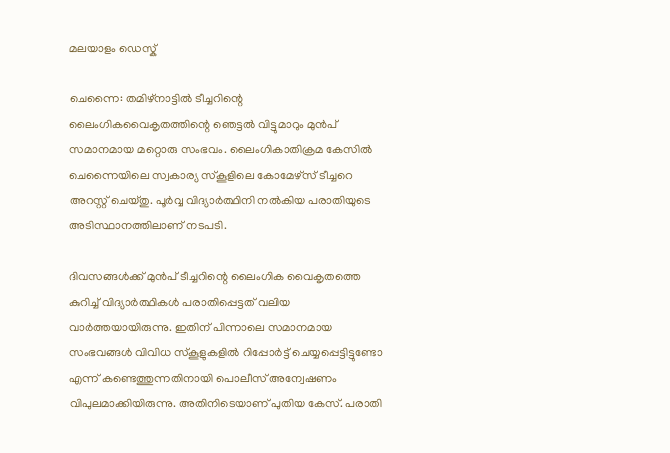മലയാളം ഡെസ്ക്

ചെന്നൈ: തമിഴ്‌നാട്ടില്‍ ടീച്ചറിന്റെ ലൈംഗികവൈകൃതത്തിന്റെ ഞെട്ടല്‍ വിട്ടുമാറും മുന്‍പ് സമാനമായ മറ്റൊരു സംഭവം. ലൈംഗികാതിക്രമ കേസില്‍ ചെന്നൈയിലെ സ്വകാര്യ സ്‌കൂളിലെ കോമേഴ്‌സ് ടീച്ചറെ അറസ്റ്റ് ചെയ്തു. പൂര്‍വ്വ വിദ്യാര്‍ത്ഥിനി നല്‍കിയ പരാതിയുടെ അടിസ്ഥാനത്തിലാണ് നടപടി.

ദിവസങ്ങള്‍ക്ക് മുന്‍പ് ടീച്ചറിന്റെ ലൈംഗിക വൈകൃതത്തെ കുറിച്ച് വിദ്യാര്‍ത്ഥികള്‍ പരാതിപ്പെട്ടത് വലിയ വാര്‍ത്തയായിരുന്നു. ഇതിന് പിന്നാലെ സമാനമായ സംഭവങ്ങള്‍ വിവിധ സ്‌കൂളുകളില്‍ റിപ്പോര്‍ട്ട് ചെയ്യപ്പെട്ടിട്ടുണ്ടോ എന്ന് കണ്ടെത്തുന്നതിനായി പൊലീസ് അന്വേഷണം വിപുലമാക്കിയിരുന്നു. അതിനിടെയാണ് പുതിയ കേസ്. പരാതി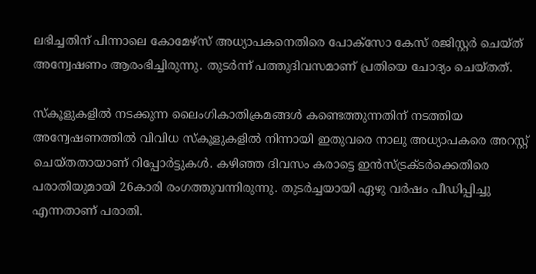ലഭിച്ചതിന് പിന്നാലെ കോമേഴ്‌സ് അധ്യാപകനെതിരെ പോക്‌സോ കേസ് രജിസ്റ്റര്‍ ചെയ്ത് അന്വേഷണം ആരംഭിച്ചിരുന്നു. തുടര്‍ന്ന് പത്തുദിവസമാണ് പ്രതിയെ ചോദ്യം ചെയ്തത്.

സ്‌കൂളുകളില്‍ നടക്കുന്ന ലൈംഗികാതിക്രമങ്ങള്‍ കണ്ടെത്തുന്നതിന് നടത്തിയ അന്വേഷണത്തില്‍ വിവിധ സ്‌കൂളുകളില്‍ നിന്നായി ഇതുവരെ നാലു അധ്യാപകരെ അറസ്റ്റ് ചെയ്തതായാണ് റിപ്പോര്‍ട്ടുകള്‍. കഴിഞ്ഞ ദിവസം കരാട്ടെ ഇന്‍സ്ട്രക്ടര്‍ക്കെതിരെ പരാതിയുമായി 26കാരി രംഗത്തുവന്നിരുന്നു. തുടര്‍ച്ചയായി ഏഴു വര്‍ഷം പീഡിപ്പിച്ചു എന്നതാണ് പരാതി.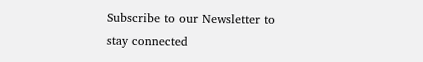Subscribe to our Newsletter to stay connected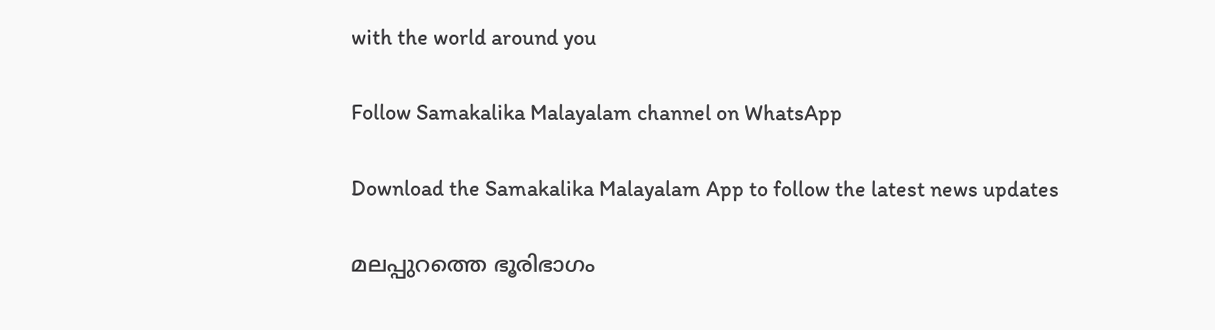with the world around you

Follow Samakalika Malayalam channel on WhatsApp

Download the Samakalika Malayalam App to follow the latest news updates

മലപ്പുറത്തെ ഭൂരിഭാഗം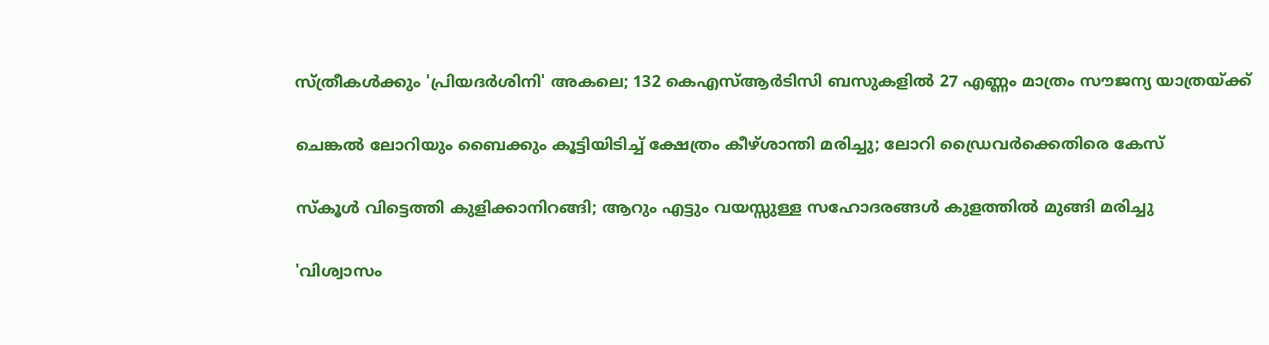സ്ത്രീകൾക്കും 'പ്രിയദർശിനി' അകലെ; 132 കെഎസ്ആർടിസി ബസുകളിൽ 27 എണ്ണം മാത്രം സൗജന്യ യാത്രയ്ക്ക്

ചെങ്കൽ ലോറിയും ബൈക്കും കൂട്ടിയിടിച്ച് ക്ഷേത്രം കീഴ്ശാന്തി മരിച്ചു; ലോറി ഡ്രൈവർക്കെതിരെ കേസ്

സ്‌കൂള്‍ വിട്ടെത്തി കുളിക്കാനിറങ്ങി; ആറും എട്ടും വയസ്സുള്ള സഹോദരങ്ങള്‍ കുളത്തില്‍ മുങ്ങി മരിച്ചു

'വിശ്വാസം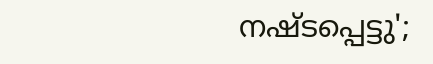നഷ്ടപ്പെട്ടു';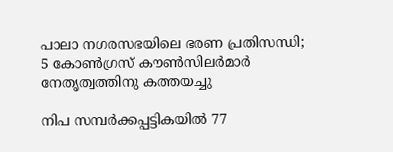പാലാ നഗരസഭയിലെ ഭരണ പ്രതിസന്ധി; 5 കോൺഗ്രസ് കൗൺസിലർമാർ നേതൃത്വത്തിനു കത്തയച്ചു

നിപ സമ്പര്‍ക്കപ്പട്ടികയില്‍ 77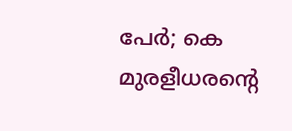പേര്‍; കെ മുരളീധരന്റെ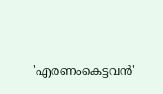'എരണംകെട്ടവന്‍'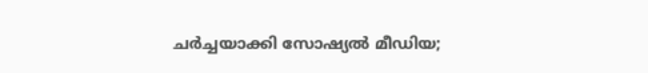ചര്‍ച്ചയാക്കി സോഷ്യല്‍ മീഡിയ;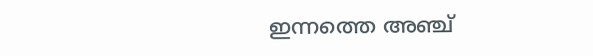ഇന്നത്തെ അഞ്ച്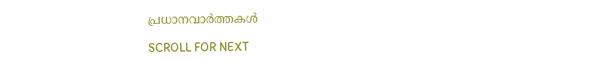പ്രധാനവാര്‍ത്തകള്‍

SCROLL FOR NEXT